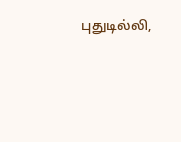புதுடில்லி,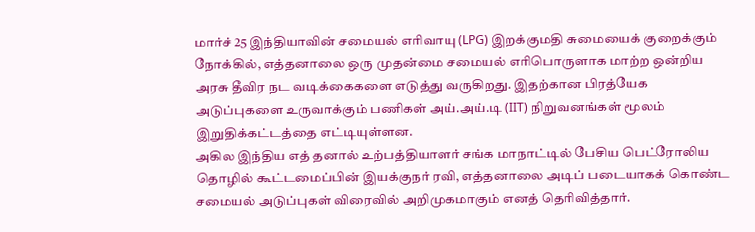மார்ச் 25 இந்தியாவின் சமையல் எரிவாயு (LPG) இறக்குமதி சுமையைக் குறைக்கும் நோக்கில், எத்தனாலை ஒரு முதன்மை சமையல் எரிபொருளாக மாற்ற ஒன்றிய அரசு தீவிர நட வடிக்கைகளை எடுத்து வருகிறது. இதற்கான பிரத்யேக அடுப்புகளை உருவாக்கும் பணிகள் அய்.அய்.டி (IIT) நிறுவனங்கள் மூலம் இறுதிக்கட்டத்தை எட்டியுள்ளன.
அகில இந்திய எத் தனால் உற்பத்தியாளர் சங்க மாநாட்டில் பேசிய பெட்ரோலிய தொழில் கூட்டமைப்பின் இயக்குநர் ரவி, எத்தனாலை அடிப் படையாகக் கொண்ட சமையல் அடுப்புகள் விரைவில் அறிமுகமாகும் எனத் தெரிவித்தார்.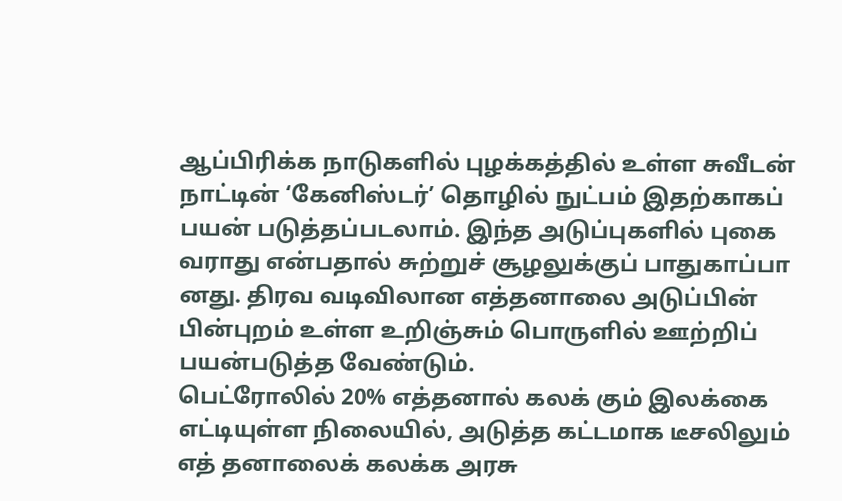ஆப்பிரிக்க நாடுகளில் புழக்கத்தில் உள்ள சுவீடன் நாட்டின் ‘கேனிஸ்டர்’ தொழில் நுட்பம் இதற்காகப் பயன் படுத்தப்படலாம். இந்த அடுப்புகளில் புகை வராது என்பதால் சுற்றுச் சூழலுக்குப் பாதுகாப்பா னது. திரவ வடிவிலான எத்தனாலை அடுப்பின் பின்புறம் உள்ள உறிஞ்சும் பொருளில் ஊற்றிப் பயன்படுத்த வேண்டும்.
பெட்ரோலில் 20% எத்தனால் கலக் கும் இலக்கை எட்டியுள்ள நிலையில், அடுத்த கட்டமாக டீசலிலும் எத் தனாலைக் கலக்க அரசு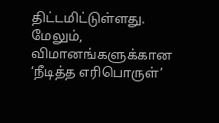திட்டமிட்டுள்ளது. மேலும், விமானங்களுக்கான ‘நீடித்த எரிபொருள்’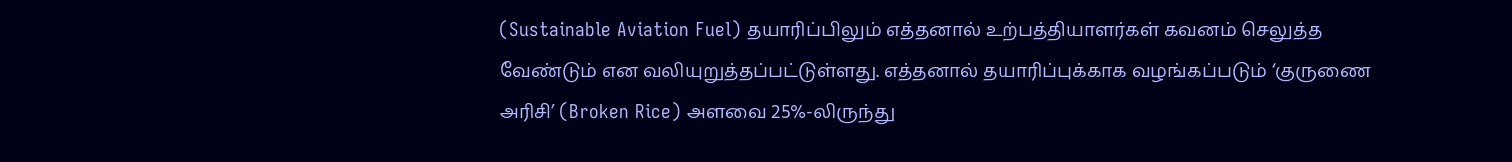(Sustainable Aviation Fuel) தயாரிப்பிலும் எத்தனால் உற்பத்தியாளர்கள் கவனம் செலுத்த வேண்டும் என வலியுறுத்தப்பட்டுள்ளது. எத்தனால் தயாரிப்புக்காக வழங்கப்படும் ‘குருணை அரிசி’ (Broken Rice) அளவை 25%-லிருந்து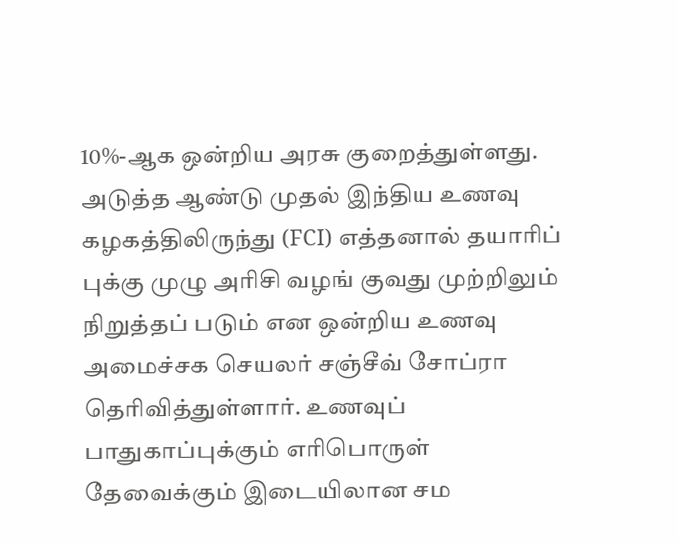10%-ஆக ஒன்றிய அரசு குறைத்துள்ளது. அடுத்த ஆண்டு முதல் இந்திய உணவு கழகத்திலிருந்து (FCI) எத்தனால் தயாரிப் புக்கு முழு அரிசி வழங் குவது முற்றிலும் நிறுத்தப் படும் என ஒன்றிய உணவு அமைச்சக செயலர் சஞ்சீவ் சோப்ரா தெரிவித்துள்ளார். உணவுப் பாதுகாப்புக்கும் எரிபொருள் தேவைக்கும் இடையிலான சம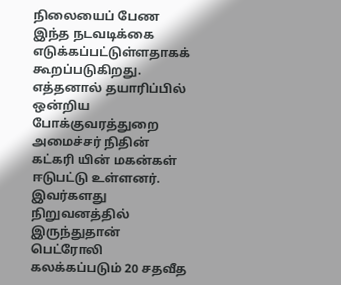நிலையைப் பேண இந்த நடவடிக்கை எடுக்கப்பட்டுள்ளதாகக் கூறப்படுகிறது.
எத்தனால் தயாரிப்பில் ஒன்றிய போக்குவரத்துறை அமைச்சர் நிதின் கட்கரி யின் மகன்கள் ஈடுபட்டு உள்ளனர். இவர்களது நிறுவனத்தில் இருந்துதான் பெட்ரோலி கலக்கப்படும் 20 சதவீத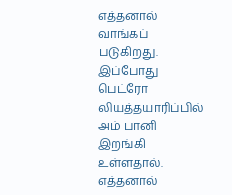எத்தனால் வாங்கப் படுகிறது.
இப்போது பெட்ரோ லியத்தயாரிப்பில் அம் பானி இறங்கி உள்ளதால். எத்தனால்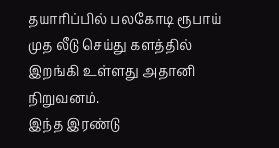தயாரிப்பில் பலகோடி ரூபாய் முத லீடு செய்து களத்தில் இறங்கி உள்ளது அதானி நிறுவனம்.
இந்த இரண்டு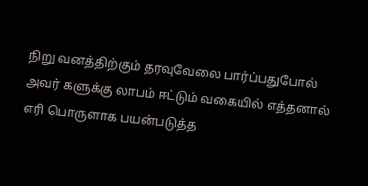நிறு வனத்திற்கும் தரவுவேலை பார்ப்பதுபோல் அவர் களுக்கு லாபம் ஈட்டும் வகையில் எத்தனால் எரி பொருளாக பயன்படுத்த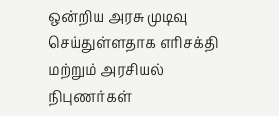ஒன்றிய அரசு முடிவு செய்துள்ளதாக எரிசக்தி மற்றும் அரசியல் நிபுணர்கள்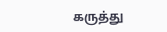கருத்து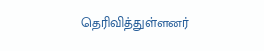தெரிவித்துள்ளனர்